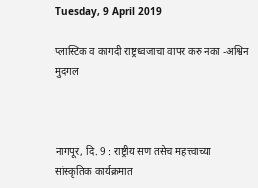Tuesday, 9 April 2019

प्लास्टिक व कागदी राष्ट्रध्वजाचा वापर करु नका -अश्विन मुदगल



नागपूर, दि. 9 : राष्ट्रीय सण तसेच महत्त्वाच्या सांस्कृतिक कार्यक्रमात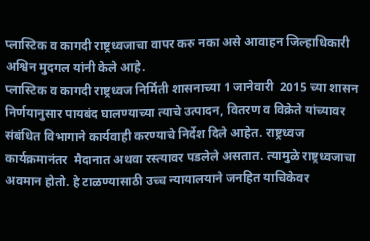प्लास्टिक व कागदी राष्ट्रध्वजाचा वापर करु नका असे आवाहन जिल्हाधिकारी अश्विन मुदगल यांनी केले आहे.
प्लास्टिक व कागदी राष्ट्रध्वज निर्मिती शासनाच्या 1 जानेवारी  2015 च्या शासन निर्णयानुसार पायबंद घालण्याच्या त्याचे उत्पादन, वितरण व विक्रेते यांच्यावर संबंधित विभागाने कार्यवाही करण्याचे निर्देश दिले आहेत. राष्ट्रध्वज कार्यक्रमानंतर  मैदानात अथवा रस्त्यावर पडलेले असतात. त्यामुळे राष्ट्रध्वजाचा अवमान होतो. हे टाळण्यासाठी उच्च न्यायालयाने जनहित याचिकेवर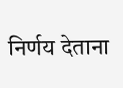निर्णय देताना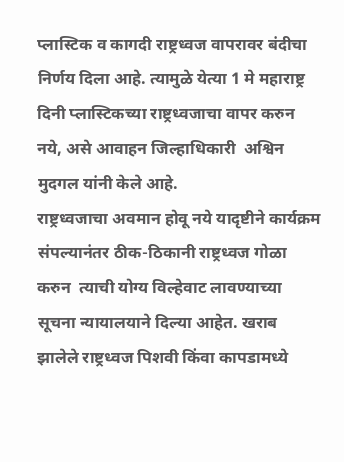प्लास्टिक व कागदी राष्ट्रध्वज वापरावर बंदीचा निर्णय दिला आहे. त्यामुळे येत्या 1 मे महाराष्ट्र दिनी प्लास्टिकच्या राष्ट्रध्वजाचा वापर करुन नये, असे आवाहन जिल्हाधिकारी  अश्विन मुदगल यांनी केले आहे.
राष्ट्रध्वजाचा अवमान होवू नये यादृष्टीने कार्यक्रम संपल्यानंतर ठीक-ठिकानी राष्ट्रध्वज गोळा करुन  त्याची योग्य विल्हेवाट लावण्याच्या सूचना न्यायालयाने दिल्या आहेत. खराब झालेले राष्ट्रध्वज पिशवी किंवा कापडामध्ये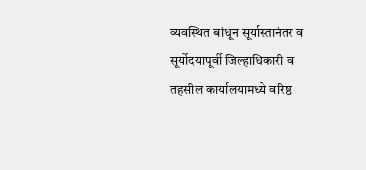व्यवस्थित बांधून सूर्यास्तानंतर व सूर्योदयापूर्वी जिल्हाधिकारी व तहसील कार्यालयामध्ये वरिष्ठ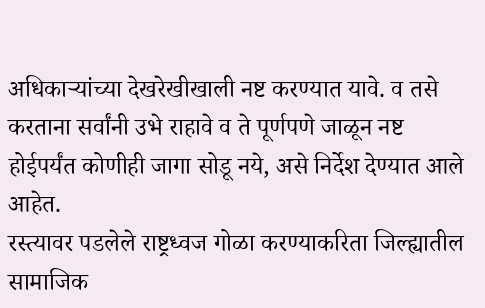अधिकाऱ्यांच्या देखरेखीखाली नष्ट करण्यात यावे. व तसे करताना सर्वांनी उभे राहावे व ते पूर्णपणे जाळून नष्ट होईपर्यंत कोणीही जागा सोडू नये, असे निर्देश देण्यात आले आहेत.
रस्त्यावर पडलेले राष्ट्रध्वज गोळा करण्याकरिता जिल्ह्यातील सामाजिक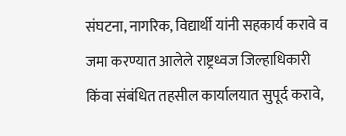संघटना, नागरिक, विद्यार्थी यांनी सहकार्य करावे व जमा करण्यात आलेले राष्ट्रध्वज जिल्हाधिकारी किंवा संबंधित तहसील कार्यालयात सुपूर्द करावे,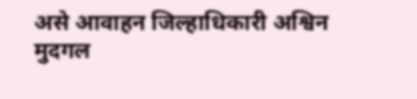असे आवाहन जिल्हाधिकारी अश्विन मुदगल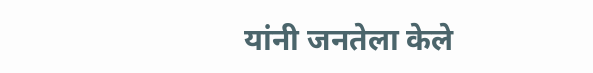यांनी जनतेला केले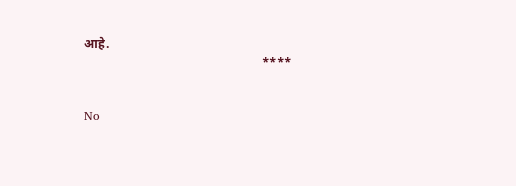आहे.
                                                         ****


No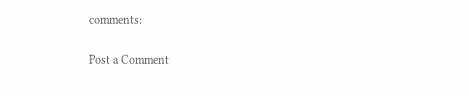comments:

Post a Comment